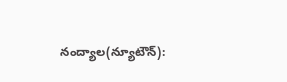నంద్యాల(న్యూటౌన్):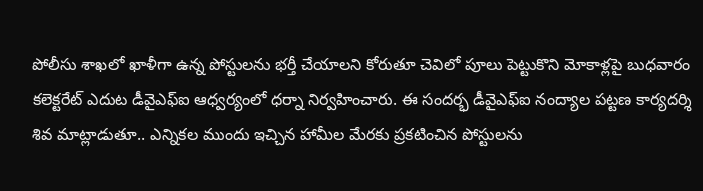పోలీసు శాఖలో ఖాళీగా ఉన్న పోస్టులను భర్తీ చేయాలని కోరుతూ చెవిలో పూలు పెట్టుకొని మోకాళ్లపై బుధవారం కలెక్టరేట్ ఎదుట డీవైఎఫ్ఐ ఆధ్వర్యంలో ధర్నా నిర్వహించారు. ఈ సందర్భ డీవైఎఫ్ఐ నంద్యాల పట్టణ కార్యదర్శి శివ మాట్లాడుతూ.. ఎన్నికల ముందు ఇచ్చిన హామీల మేరకు ప్రకటించిన పోస్టులను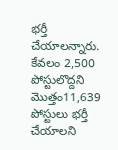భర్తీ చేయాలన్నారు. కేవలం 2,500 పోస్టులొద్దని మొత్తం11,639 పోస్టులు భర్తీ చేయాలని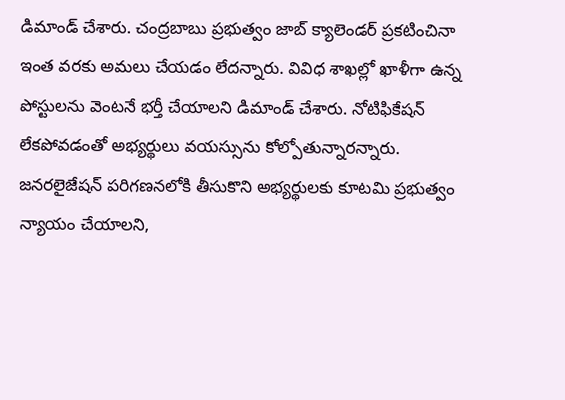డిమాండ్ చేశారు. చంద్రబాబు ప్రభుత్వం జాబ్ క్యాలెండర్ ప్రకటించినా ఇంత వరకు అమలు చేయడం లేదన్నారు. వివిధ శాఖల్లో ఖాళీగా ఉన్న పోస్టులను వెంటనే భర్తీ చేయాలని డిమాండ్ చేశారు. నోటిఫికేషన్ లేకపోవడంతో అభ్యర్థులు వయస్సును కోల్పోతున్నారన్నారు. జనరలైజేషన్ పరిగణనలోకి తీసుకొని అభ్యర్థులకు కూటమి ప్రభుత్వం న్యాయం చేయాలని,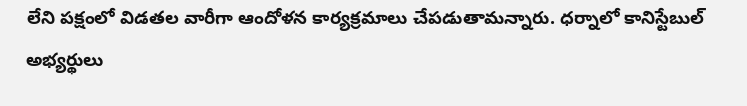లేని పక్షంలో విడతల వారీగా ఆందోళన కార్యక్రమాలు చేపడుతామన్నారు. ధర్నాలో కానిస్టేబుల్ అభ్యర్థులు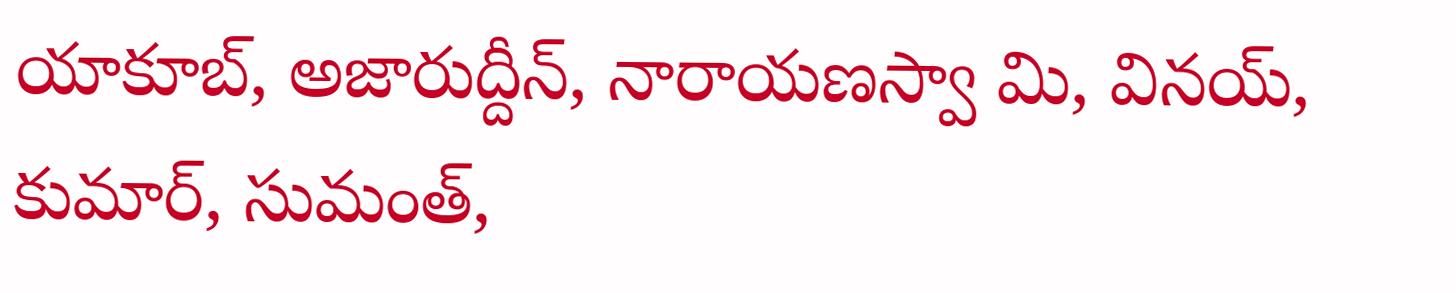యాకూబ్, అజారుద్దీన్, నారాయణస్వా మి, వినయ్, కుమార్, సుమంత్,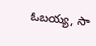ఓబయ్య, సా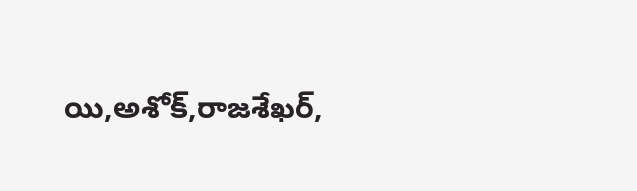యి,అశోక్,రాజశేఖర్,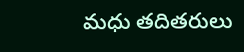మధు తదితరులు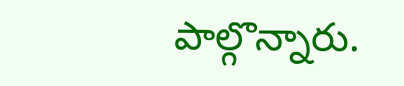పాల్గొన్నారు.